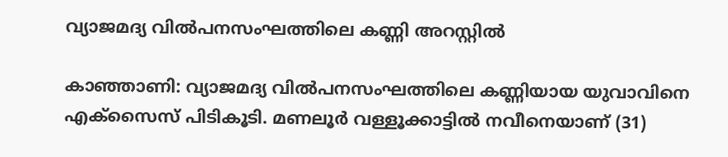വ്യാജമദ്യ വിൽപനസംഘത്തിലെ കണ്ണി അറസ്റ്റിൽ

കാഞ്ഞാണി: വ്യാജമദ്യ വിൽപനസംഘത്തിലെ കണ്ണിയായ യുവാവിനെ എക്സൈസ് പിടികൂടി. മണലൂർ വള്ളൂക്കാട്ടിൽ നവീനെയാണ് (31)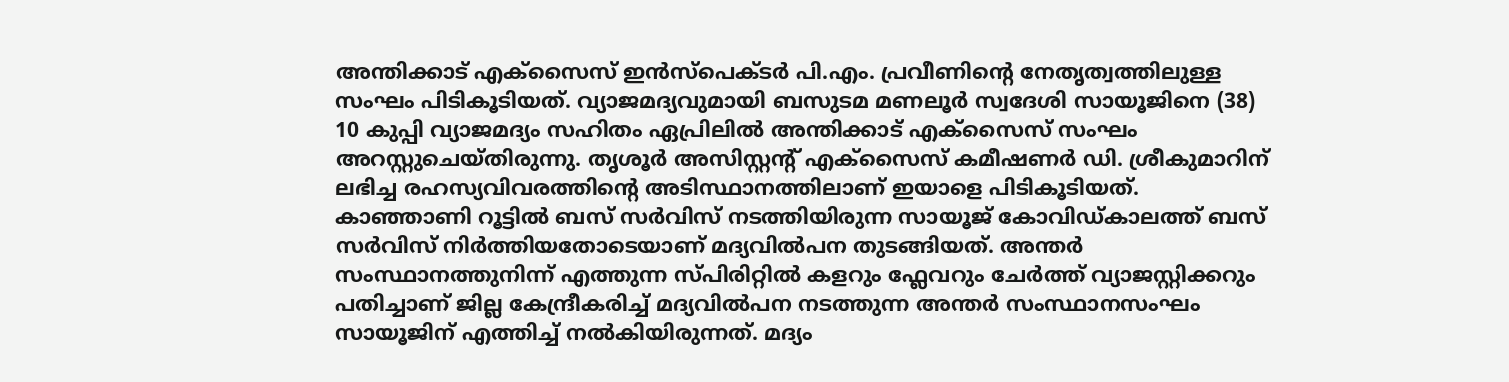അന്തിക്കാട് എക്സൈസ് ഇൻസ്പെക്ടർ പി.എം. പ്രവീണിന്‍റെ നേതൃത്വത്തിലുള്ള സംഘം പിടികൂടിയത്. വ്യാജമദ്യവുമായി ബസുടമ മണലൂർ സ്വദേശി സായൂജിനെ (38) 10 കുപ്പി വ്യാജമദ്യം സഹിതം ഏപ്രിലിൽ അന്തിക്കാട് എക്സൈസ് സംഘം അറസ്റ്റുചെയ്തിരുന്നു. തൃശൂർ അസിസ്റ്റന്‍റ് എക്സൈസ് കമീഷണർ ഡി. ശ്രീകുമാറിന് ലഭിച്ച രഹസ്യവിവരത്തിന്റെ അടിസ്ഥാനത്തിലാണ് ഇയാളെ പിടികൂടിയത്. കാഞ്ഞാണി റൂട്ടിൽ ബസ് സർവിസ് നടത്തിയിരുന്ന സായൂജ് കോവിഡ്കാലത്ത് ബസ് സർവിസ് നിർത്തിയതോടെയാണ് മദ്യവിൽപന തുടങ്ങിയത്. അന്തർ സംസ്ഥാനത്തുനിന്ന് എത്തുന്ന സ്പിരിറ്റിൽ കളറും ഫ്ലേവറും ചേർത്ത് വ്യാജസ്റ്റിക്കറും പതിച്ചാണ് ജില്ല കേന്ദ്രീകരിച്ച് മദ്യവിൽപന നടത്തുന്ന അന്തർ സംസ്ഥാനസംഘം സായൂജിന് എത്തിച്ച് നൽകിയിരുന്നത്. മദ്യം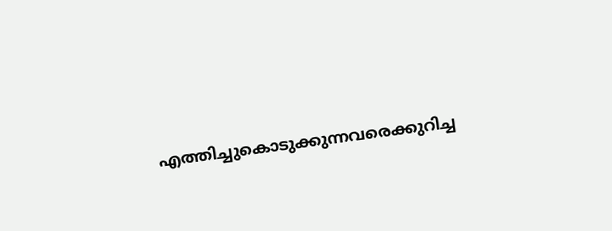എത്തിച്ചുകൊടുക്കുന്നവരെക്കുറിച്ച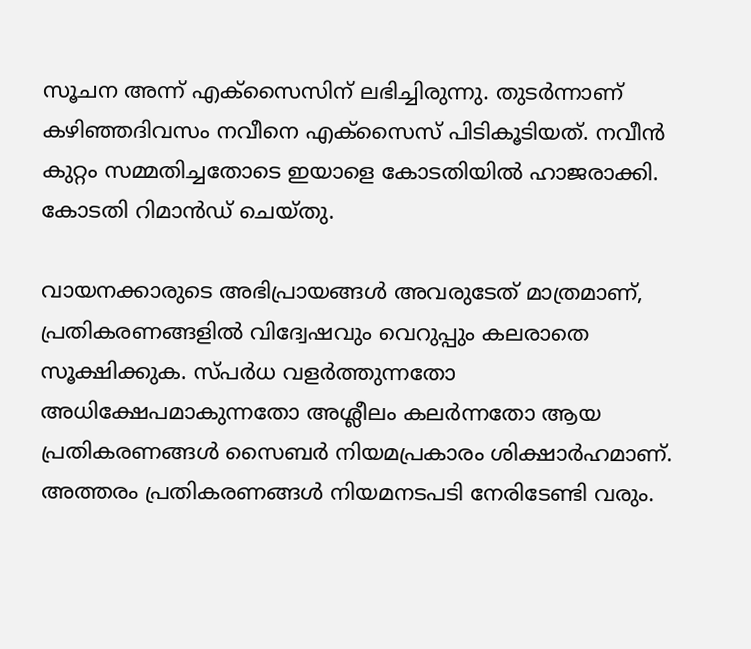സൂചന അന്ന് എക്സൈസിന് ലഭിച്ചിരുന്നു. തുടർന്നാണ് കഴിഞ്ഞദിവസം നവീനെ എക്സൈസ് പിടികൂടിയത്. നവീൻ കുറ്റം സമ്മതിച്ചതോടെ ഇയാളെ കോടതിയിൽ ഹാജരാക്കി. കോടതി റിമാൻഡ് ചെയ്തു.

വായനക്കാരുടെ അഭിപ്രായങ്ങള്‍ അവരുടേത് മാത്രമാണ്, പ്രതികരണങ്ങളിൽ വിദ്വേഷവും വെറുപ്പും കലരാതെ സൂക്ഷിക്കുക. സ്പർധ വളർത്തുന്നതോ അധിക്ഷേപമാകുന്നതോ അശ്ലീലം കലർന്നതോ ആയ പ്രതികരണങ്ങൾ സൈബർ നിയമപ്രകാരം ശിക്ഷാർഹമാണ്. അത്തരം പ്രതികരണങ്ങൾ നിയമനടപടി നേരിടേണ്ടി വരും.